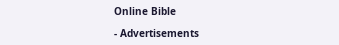Online Bible

- Advertisements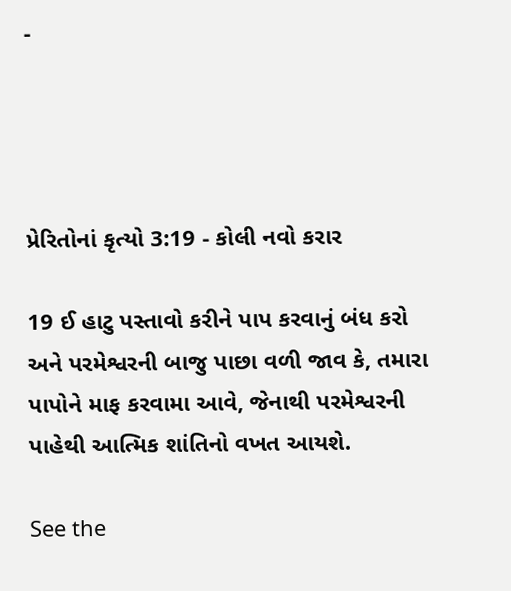-




પ્રેરિતોનાં કૃત્યો 3:19 - કોલી નવો કરાર

19 ઈ હાટુ પસ્તાવો કરીને પાપ કરવાનું બંધ કરો અને પરમેશ્વરની બાજુ પાછા વળી જાવ કે, તમારા પાપોને માફ કરવામા આવે, જેનાથી પરમેશ્વરની પાહેથી આત્મિક શાંતિનો વખત આયશે.

See the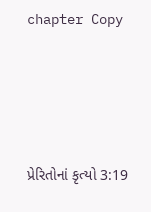chapter Copy




પ્રેરિતોનાં કૃત્યો 3:19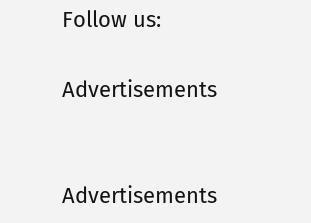Follow us:

Advertisements


Advertisements